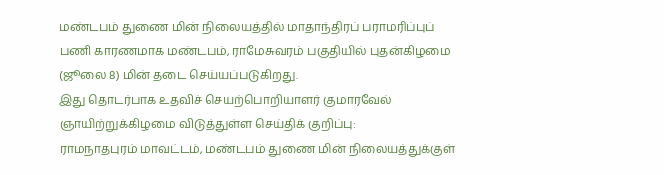மண்டபம் துணை மின் நிலையத்தில் மாதாந்திரப் பராமரிப்புப் பணி காரணமாக மண்டபம், ராமேசுவரம் பகுதியில் புதன்கிழமை (ஜூலை 8) மின் தடை செய்யப்படுகிறது.
இது தொடர்பாக உதவிச் செயற்பொறியாளர் குமாரவேல் ஞாயிற்றுக்கிழமை விடுத்துள்ள செய்திக் குறிப்பு:
ராமநாதபுரம் மாவட்டம், மண்டபம் துணை மின் நிலையத்துக்குள்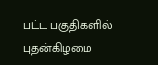பட்ட பகுதிகளில் புதன்கிழமை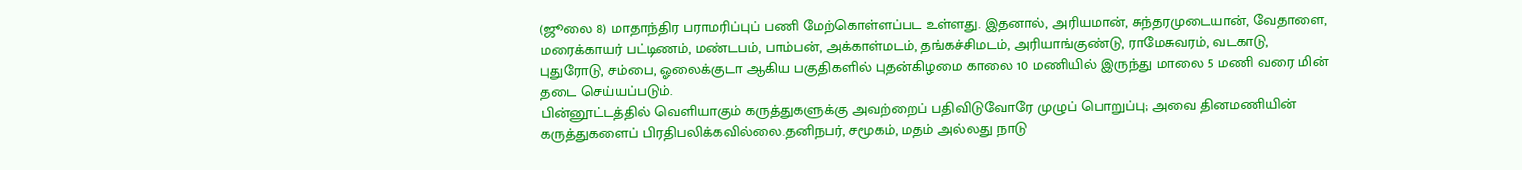(ஜூலை 8) மாதாந்திர பராமரிப்புப் பணி மேற்கொள்ளப்பட உள்ளது. இதனால், அரியமான், சுந்தரமுடையான், வேதாளை, மரைக்காயர் பட்டிணம், மண்டபம், பாம்பன், அக்காள்மடம், தங்கச்சிமடம், அரியாங்குண்டு, ராமேசுவரம், வடகாடு, புதுரோடு, சம்பை, ஓலைக்குடா ஆகிய பகுதிகளில் புதன்கிழமை காலை 10 மணியில் இருந்து மாலை 5 மணி வரை மின் தடை செய்யப்படும்.
பின்னூட்டத்தில் வெளியாகும் கருத்துகளுக்கு அவற்றைப் பதிவிடுவோரே முழுப் பொறுப்பு; அவை தினமணியின் கருத்துகளைப் பிரதிபலிக்கவில்லை.தனிநபர், சமூகம், மதம் அல்லது நாடு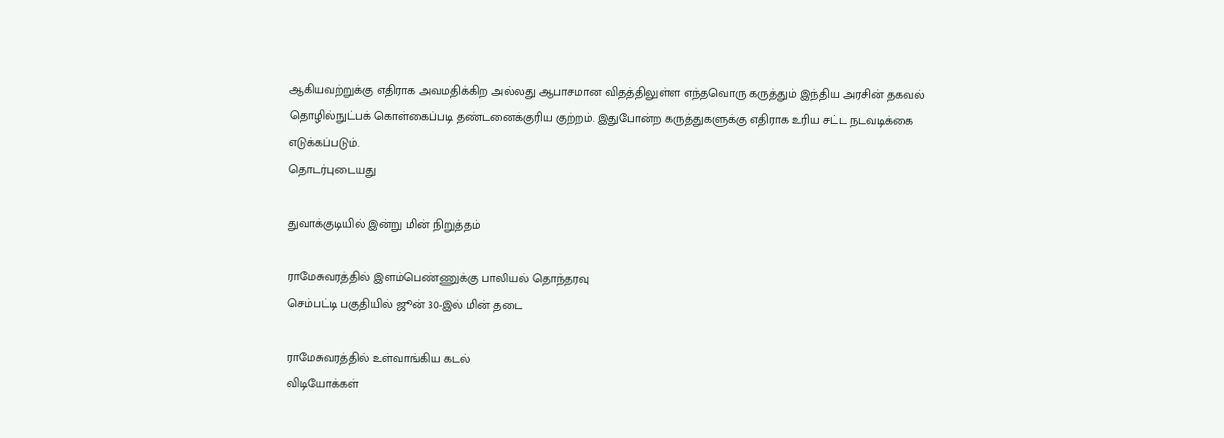ஆகியவற்றுக்கு எதிராக அவமதிக்கிற அல்லது ஆபாசமான விதத்திலுள்ள எந்தவொரு கருத்தும் இந்திய அரசின் தகவல் தொழில்நுட்பக் கொள்கைப்படி தண்டனைக்குரிய குற்றம். இதுபோன்ற கருத்துகளுக்கு எதிராக உரிய சட்ட நடவடிக்கை எடுக்கப்படும்.
தொடர்புடையது

துவாக்குடியில் இன்று மின் நிறுத்தம்

ராமேசுவரத்தில் இளம்பெண்ணுக்கு பாலியல் தொந்தரவு
செம்பட்டி பகுதியில் ஜூன் 30-இல் மின் தடை

ராமேசுவரத்தில் உள்வாங்கிய கடல்
விடியோக்கள்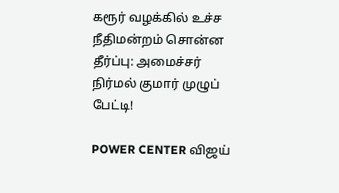கரூர் வழக்கில் உச்ச நீதிமன்றம் சொன்ன தீர்ப்பு: அமைச்சர் நிர்மல் குமார் முழுப் பேட்டி!

POWER CENTER விஜய்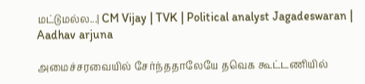மட்டுமல்ல...| CM Vijay | TVK | Political analyst Jagadeswaran | Aadhav arjuna

அமைச்சரவையில் சேர்ந்ததாலேயே தவெக கூட்டணியில்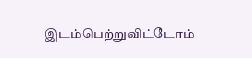இடம்பெற்றுவிட்டோம்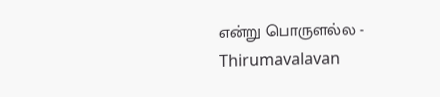என்று பொருளல்ல - Thirumavalavan